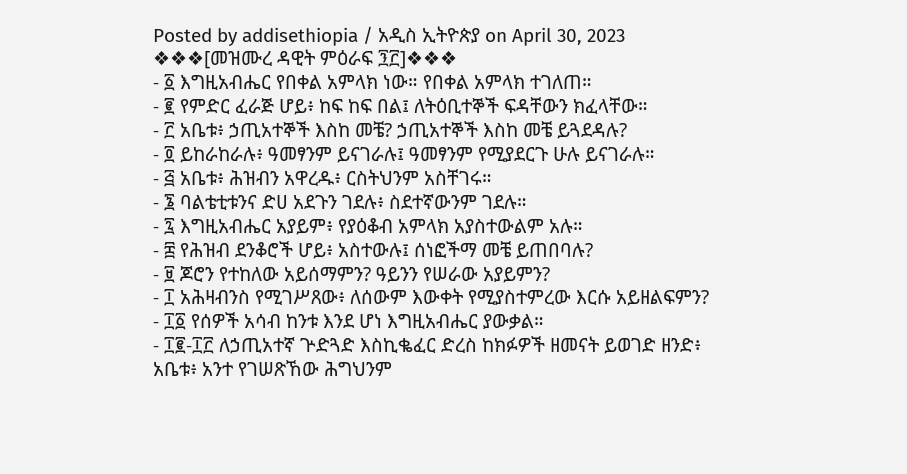Posted by addisethiopia / አዲስ ኢትዮጵያ on April 30, 2023
❖❖❖[መዝሙረ ዳዊት ምዕራፍ ፺፫]❖❖❖
- ፩ እግዚአብሔር የበቀል አምላክ ነው። የበቀል አምላክ ተገለጠ።
- ፪ የምድር ፈራጅ ሆይ፥ ከፍ ከፍ በል፤ ለትዕቢተኞች ፍዳቸውን ክፈላቸው።
- ፫ አቤቱ፥ ኃጢአተኞች እስከ መቼ? ኃጢአተኞች እስከ መቼ ይጓደዳሉ?
- ፬ ይከራከራሉ፥ ዓመፃንም ይናገራሉ፤ ዓመፃንም የሚያደርጉ ሁሉ ይናገራሉ።
- ፭ አቤቱ፥ ሕዝብን አዋረዱ፥ ርስትህንም አስቸገሩ።
- ፮ ባልቴቲቱንና ድሀ አደጉን ገደሉ፥ ስደተኛውንም ገደሉ።
- ፯ እግዚአብሔር አያይም፥ የያዕቆብ አምላክ አያስተውልም አሉ።
- ፰ የሕዝብ ደንቆሮች ሆይ፥ አስተውሉ፤ ሰነፎችማ መቼ ይጠበባሉ?
- ፱ ጆሮን የተከለው አይሰማምን? ዓይንን የሠራው አያይምን?
- ፲ አሕዛብንስ የሚገሥጸው፥ ለሰውም እውቀት የሚያስተምረው እርሱ አይዘልፍምን?
- ፲፩ የሰዎች አሳብ ከንቱ እንደ ሆነ እግዚአብሔር ያውቃል።
- ፲፪-፲፫ ለኃጢአተኛ ጕድጓድ እስኪቈፈር ድረስ ከክፉዎች ዘመናት ይወገድ ዘንድ፥ አቤቱ፥ አንተ የገሠጽኸው ሕግህንም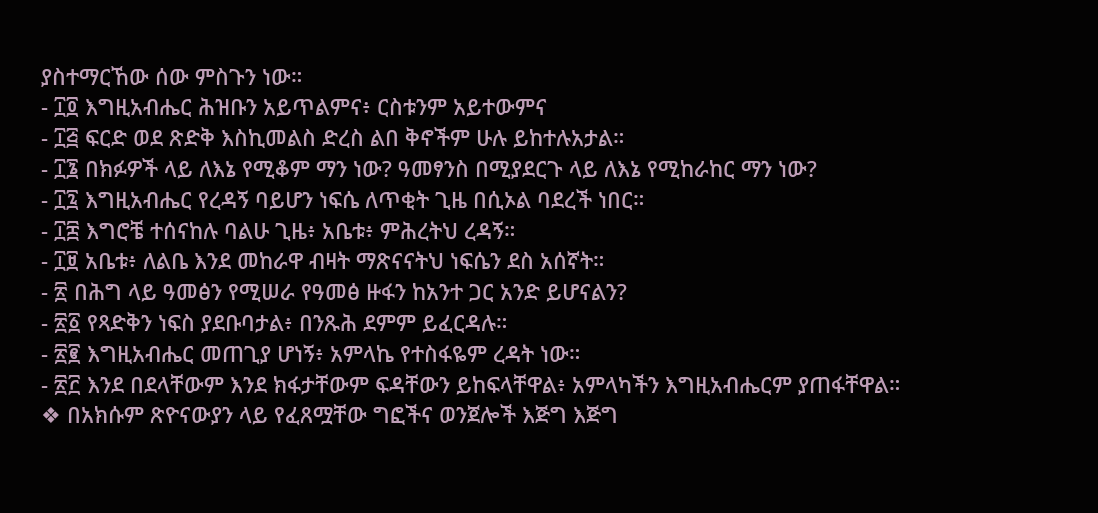ያስተማርኸው ሰው ምስጉን ነው።
- ፲፬ እግዚአብሔር ሕዝቡን አይጥልምና፥ ርስቱንም አይተውምና
- ፲፭ ፍርድ ወደ ጽድቅ እስኪመልስ ድረስ ልበ ቅኖችም ሁሉ ይከተሉአታል።
- ፲፮ በክፉዎች ላይ ለእኔ የሚቆም ማን ነው? ዓመፃንስ በሚያደርጉ ላይ ለእኔ የሚከራከር ማን ነው?
- ፲፯ እግዚአብሔር የረዳኝ ባይሆን ነፍሴ ለጥቂት ጊዜ በሲኦል ባደረች ነበር።
- ፲፰ እግሮቼ ተሰናከሉ ባልሁ ጊዜ፥ አቤቱ፥ ምሕረትህ ረዳኝ።
- ፲፱ አቤቱ፥ ለልቤ እንደ መከራዋ ብዛት ማጽናናትህ ነፍሴን ደስ አሰኛት።
- ፳ በሕግ ላይ ዓመፅን የሚሠራ የዓመፅ ዙፋን ከአንተ ጋር አንድ ይሆናልን?
- ፳፩ የጻድቅን ነፍስ ያደቡባታል፥ በንጹሕ ደምም ይፈርዳሉ።
- ፳፪ እግዚአብሔር መጠጊያ ሆነኝ፥ አምላኬ የተስፋዬም ረዳት ነው።
- ፳፫ እንደ በደላቸውም እንደ ክፋታቸውም ፍዳቸውን ይከፍላቸዋል፥ አምላካችን እግዚአብሔርም ያጠፋቸዋል።
❖ በአክሱም ጽዮናውያን ላይ የፈጸሟቸው ግፎችና ወንጀሎች እጅግ እጅግ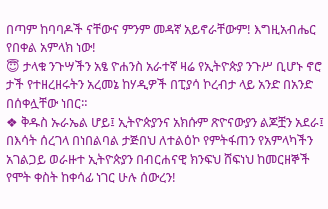በጣም ከባባዶች ናቸውና ምንም መዳኛ አይኖራቸውም! እግዚአብሔር የበቀል አምላክ ነው!
😇 ታላቁ ንጉሣችን አፄ ዮሐንስ አራተኛ ዛሬ የኢትዮጵያ ንጉሥ ቢሆኑ ኖሮ ታች የተዘረዘሩትን አረመኔ ከሃዲዎች በፒያሳ ኮረብታ ላይ አንድ በአንድ በሰቀሏቸው ነበር።
❖ ቅዱስ ኡራኤል ሆይ፤ ኢትዮጵያንና አክሱም ጽዮናውያን ልጆቿን አደራ፤ በእሳት ሰረገላ በነበልባል ታጅበህ ለተልዕኮ የምትፋጠን የአምላካችን አገልጋይ ወራዙተ ኢትዮጵያን በብርሐናዊ ክንፍህ ሸፍነህ ከመርዘኞች የሞት ቀስት ከቀሳፊ ነገር ሁሉ ሰውረን!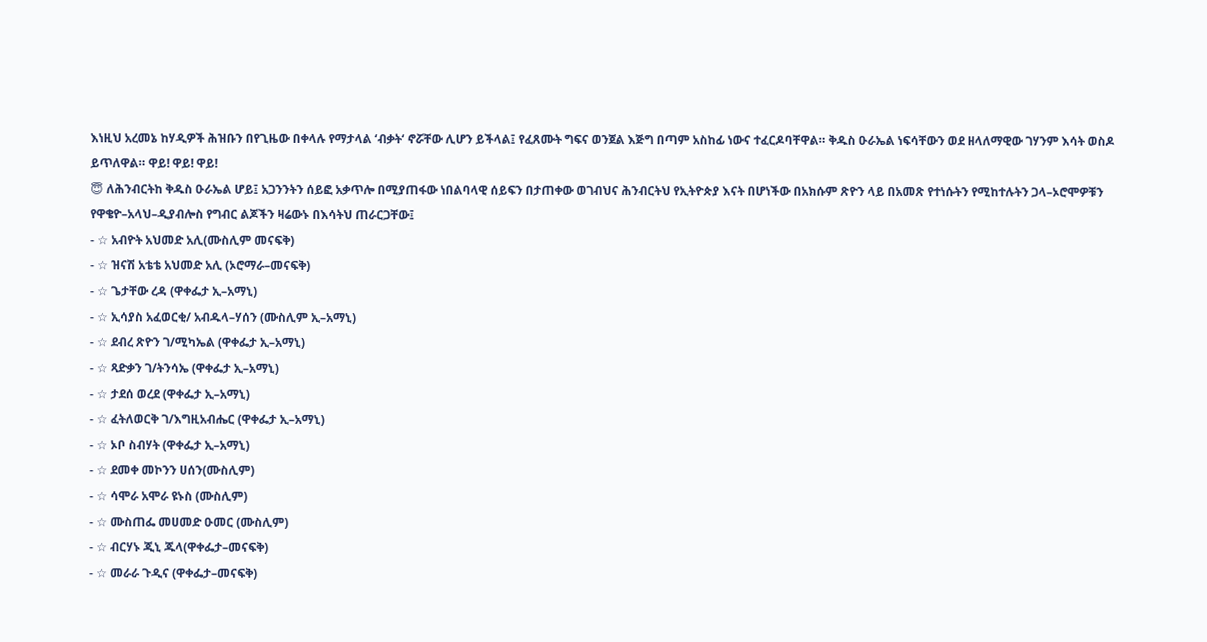እነዚህ አረመኔ ከሃዲዎች ሕዝቡን በየጊዜው በቀላሉ የማታላል ‘ብቃት‘ ኖሯቸው ሊሆን ይችላል፤ የፈጸሙት ግፍና ወንጀል እጅግ በጣም አስከፊ ነውና ተፈርዶባቸዋል። ቅዱስ ዑራኤል ነፍሳቸውን ወደ ዘላለማዊው ገሃንም እሳት ወስዶ ይጥለዋል። ዋይ! ዋይ! ዋይ!
😇 ለሕንብርትከ ቅዱስ ዑራኤል ሆይ፤ አጋንንትን ሰይፎ አቃጥሎ በሚያጠፋው ነበልባላዊ ሰይፍን በታጠቀው ወገብህና ሕንብርትህ የኢትዮጵያ እናት በሆነችው በአክሱም ጽዮን ላይ በአመጽ የተነሱትን የሚከተሉትን ጋላ–ኦሮሞዎቹን የዋቄዮ–አላህ–ዲያብሎስ የግብር ልጆችን ዛሬውኑ በእሳትህ ጠራርጋቸው፤
- ☆ አብዮት አህመድ አሊ(ሙስሊም መናፍቅ)
- ☆ ዝናሽ አቴቴ አህመድ አሊ (ኦሮማራ–መናፍቅ)
- ☆ ጌታቸው ረዳ (ዋቀፌታ ኢ–አማኒ)
- ☆ ኢሳያስ አፈወርቂ/ አብዱላ–ሃሰን (ሙስሊም ኢ–አማኒ)
- ☆ ደብረ ጽዮን ገ/ሚካኤል (ዋቀፌታ ኢ–አማኒ)
- ☆ ጻድቃን ገ/ትንሳኤ (ዋቀፌታ ኢ–አማኒ)
- ☆ ታደሰ ወረደ (ዋቀፌታ ኢ–አማኒ)
- ☆ ፈትለወርቅ ገ/እግዚአብሔር (ዋቀፌታ ኢ–አማኒ)
- ☆ ኦቦ ስብሃት (ዋቀፌታ ኢ–አማኒ)
- ☆ ደመቀ መኮንን ሀሰን(ሙስሊም)
- ☆ ሳሞራ አሞራ ዩኑስ (ሙስሊም)
- ☆ ሙስጠፌ መሀመድ ዑመር (ሙስሊም)
- ☆ ብርሃኑ ጂኒ ጁላ(ዋቀፌታ–መናፍቅ)
- ☆ መራራ ጉዲና (ዋቀፌታ–መናፍቅ)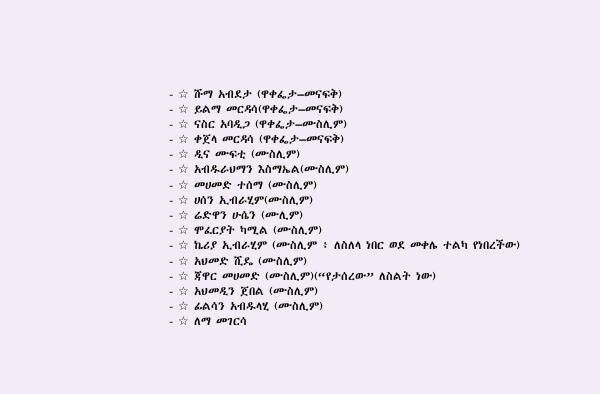- ☆ ሹማ አብደታ (ዋቀፌታ–መናፍቅ)
- ☆ ይልማ መርዳሳ(ዋቀፌታ–መናፍቅ)
- ☆ ናስር አባዲጋ (ዋቀፌታ–ሙስሊም)
- ☆ ቀጀላ መርዳሳ (ዋቀፌታ–መናፍቅ)
- ☆ ዲና ሙፍቲ (ሙስሊም)
- ☆ አብዱራህማን እስማኤል(ሙስሊም)
- ☆ መሀመድ ተሰማ (ሙስሊም)
- ☆ ሀሰን ኢብራሂም(ሙስሊም)
- ☆ ሬድዋን ሁሴን (ሙሊም)
- ☆ ሞፈርያት ካሚል (ሙስሊም)
- ☆ ኬሪያ ኢብራሂም (ሙስሊም ፥ ለስለላ ነበር ወደ መቀሌ ተልካ የነበረችው)
- ☆ አህመድ ሺዴ (ሙስሊም)
- ☆ ጃዋር መሀመድ (ሙስሊም)(“የታሰረው” ለስልት ነው)
- ☆ አህመዲን ጀበል (ሙስሊም)
- ☆ ፊልሳን አብዱላሂ (ሙስሊም)
- ☆ ለማ መገርሳ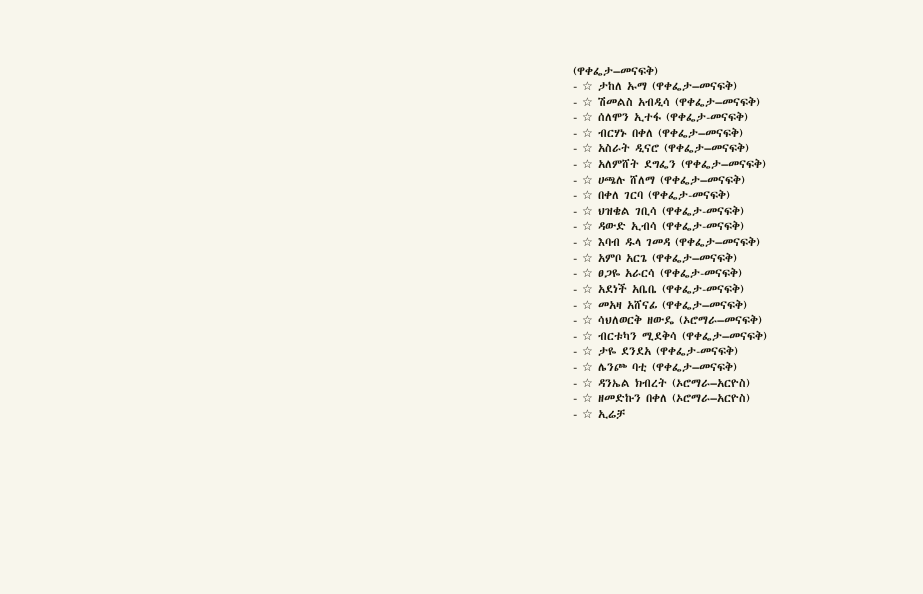(ዋቀፌታ–መናፍቅ)
- ☆ ታከለ ኡማ (ዋቀፌታ–መናፍቅ)
- ☆ ሽመልስ አብዲሳ (ዋቀፌታ–መናፍቅ)
- ☆ ሰለሞን ኢተፋ (ዋቀፌታ-መናፍቅ)
- ☆ ብርሃኑ በቀለ (ዋቀፌታ–መናፍቅ)
- ☆ አስራት ዲናሮ (ዋቀፌታ–መናፍቅ)
- ☆ አለምሸት ደግፌን (ዋቀፌታ–መናፍቅ)
- ☆ ሀጫሉ ሸለማ (ዋቀፌታ–መናፍቅ)
- ☆ በቀለ ገርባ (ዋቀፌታ-መናፍቅ)
- ☆ ህዝቄል ገቢሳ (ዋቀፌታ-መናፍቅ)
- ☆ ዳውድ ኢብሳ (ዋቀፌታ-መናፍቅ)
- ☆ እባብ ዱላ ገመዳ (ዋቀፌታ–መናፍቅ)
- ☆ አምቦ አርጌ (ዋቀፌታ–መናፍቅ)
- ☆ ፀጋዬ አራርሳ (ዋቀፌታ-መናፍቅ)
- ☆ አደነች አቤቤ (ዋቀፌታ-መናፍቅ)
- ☆ መአዛ አሸናፊ (ዋቀፌታ–መናፍቅ)
- ☆ ሳህለወርቅ ዘውዴ (ኦሮማራ–መናፍቅ)
- ☆ ብርቱካን ሚደቅሳ (ዋቀፌታ–መናፍቅ)
- ☆ ታዬ ደንደአ (ዋቀፌታ-መናፍቅ)
- ☆ ሌንጮ ባቲ (ዋቀፌታ–መናፍቅ)
- ☆ ዳንኤል ክብረት (ኦሮማራ–አርዮስ)
- ☆ ዘመድኩን በቀለ (ኦሮማራ–አርዮስ)
- ☆ ኢሬቻ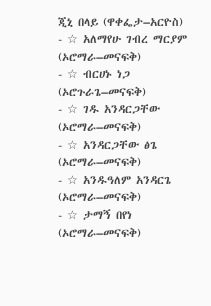ጂኒ በላይ (ዋቀፌታ–አርዮስ)
- ☆ አለማየሁ ገብረ ማርያም (ኦሮማራ–መናፍቅ)
- ☆ ብርሀኑ ነጋ (ኦሮጉራጌ–መናፍቅ)
- ☆ ገዱ አንዳርጋቸው (ኦሮማራ–መናፍቅ)
- ☆ አንዳርጋቸው ፅጌ (ኦሮማራ–መናፍቅ)
- ☆ አንዱዓለም አንዳርጌ (ኦሮማራ–መናፍቅ)
- ☆ ታማኝ በየነ (ኦሮማራ–መናፍቅ)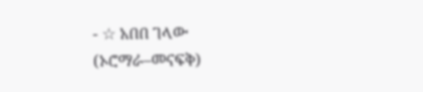- ☆ አበበ ገላው (ኦሮማራ–መናፍቅ)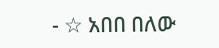- ☆ አበበ በለው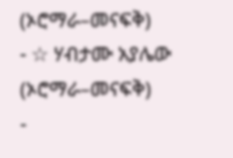(ኦሮማራ–መናፍቅ)
- ☆ ሃብታሙ አያሌው (ኦሮማራ–መናፍቅ)
-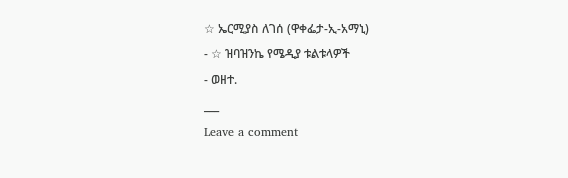☆ ኤርሚያስ ለገሰ (ዋቀፌታ-ኢ-አማኒ)
- ☆ ዝባዝንኬ የሜዲያ ቱልቱላዎች
- ወዘተ.
___
Leave a comment